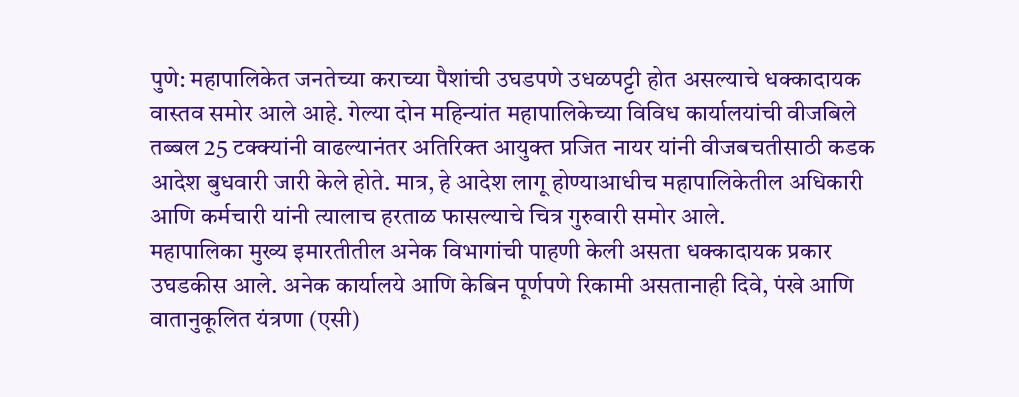पुणे: महापालिकेत जनतेच्या कराच्या पैशांची उघडपणे उधळपट्टी होत असल्याचे धक्कादायक वास्तव समोर आले आहे. गेल्या दोन महिन्यांत महापालिकेच्या विविध कार्यालयांची वीजबिले तब्बल 25 टक्क्यांनी वाढल्यानंतर अतिरिक्त आयुक्त प्रजित नायर यांनी वीजबचतीसाठी कडक आदेश बुधवारी जारी केले होते. मात्र, हे आदेश लागू होण्याआधीच महापालिकेतील अधिकारी आणि कर्मचारी यांनी त्यालाच हरताळ फासल्याचे चित्र गुरुवारी समोर आले.
महापालिका मुख्य इमारतीतील अनेक विभागांची पाहणी केली असता धक्कादायक प्रकार उघडकीस आले. अनेक कार्यालये आणि केबिन पूर्णपणे रिकामी असतानाही दिवे, पंखे आणि वातानुकूलित यंत्रणा (एसी)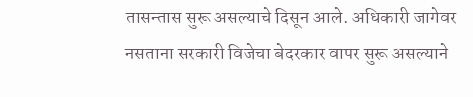तासन्तास सुरू असल्याचे दिसून आले. अधिकारी जागेवर नसताना सरकारी विजेचा बेदरकार वापर सुरू असल्याने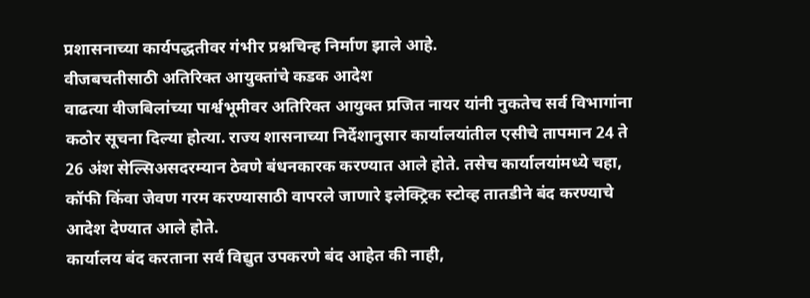प्रशासनाच्या कार्यपद्धतीवर गंभीर प्रश्नचिन्ह निर्माण झाले आहे.
वीजबचतीसाठी अतिरिक्त आयुक्तांचे कडक आदेश
वाढत्या वीजबिलांच्या पार्श्वभूमीवर अतिरिक्त आयुक्त प्रजित नायर यांनी नुकतेच सर्व विभागांना कठोर सूचना दिल्या होत्या. राज्य शासनाच्या निर्देशानुसार कार्यालयांतील एसीचे तापमान 24 ते 26 अंश सेल्सिअसदरम्यान ठेवणे बंधनकारक करण्यात आले होते. तसेच कार्यालयांमध्ये चहा, कॉफी किंवा जेवण गरम करण्यासाठी वापरले जाणारे इलेक्ट्रिक स्टोव्ह तातडीने बंद करण्याचे आदेश देण्यात आले होते.
कार्यालय बंद करताना सर्व विद्युत उपकरणे बंद आहेत की नाही,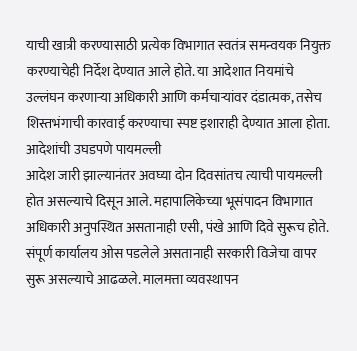याची खात्री करण्यासाठी प्रत्येक विभागात स्वतंत्र समन्वयक नियुक्त करण्याचेही निर्देश देण्यात आले होते. या आदेशात नियमांचे उल्लंघन करणाऱ्या अधिकारी आणि कर्मचाऱ्यांवर दंडात्मक, तसेच शिस्तभंगाची कारवाई करण्याचा स्पष्ट इशाराही देण्यात आला होता.
आदेशांची उघडपणे पायमल्ली
आदेश जारी झाल्यानंतर अवघ्या दोन दिवसांतच त्याची पायमल्ली होत असल्याचे दिसून आले. महापालिकेच्या भूसंपादन विभागात अधिकारी अनुपस्थित असतानाही एसी, पंखे आणि दिवे सुरूच होते. संपूर्ण कार्यालय ओस पडलेले असतानाही सरकारी विजेचा वापर सुरू असल्याचे आढळले. मालमत्ता व्यवस्थापन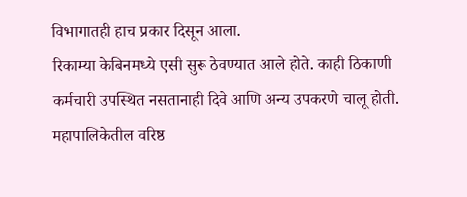विभागातही हाच प्रकार दिसून आला.
रिकाम्या केबिनमध्ये एसी सुरू ठेवण्यात आले होते. काही ठिकाणी कर्मचारी उपस्थित नसतानाही दिवे आणि अन्य उपकरणे चालू होती. महापालिकेतील वरिष्ठ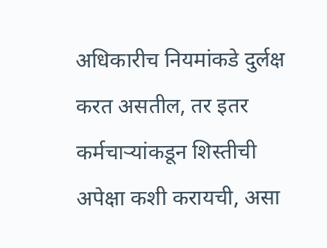अधिकारीच नियमांकडे दुर्लक्ष करत असतील, तर इतर कर्मचाऱ्यांकडून शिस्तीची अपेक्षा कशी करायची, असा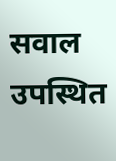सवाल उपस्थित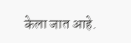केला जात आहे.